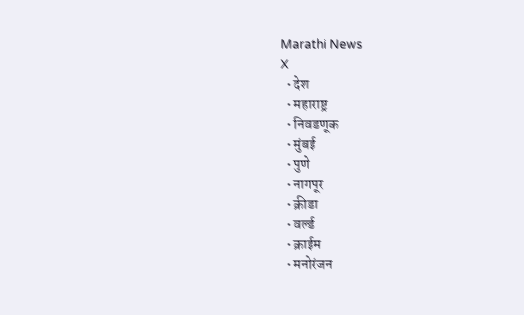Marathi News
X
  • देश
  • महाराष्ट्र
  • निवडणूक
  • मुंबई
  • पुणे
  • नागपूर
  • क्रीडा
  • वर्ल्ड
  • क्राईम
  • मनोरंजन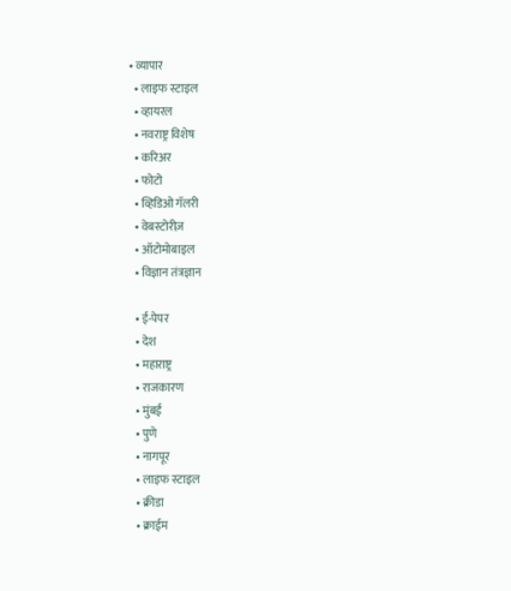• व्यापार
  • लाइफ स्टाइल
  • व्हायरल
  • नवराष्ट्र विशेष
  • करिअर
  • फोटो
  • व्हिडिओ गॅलरी
  • वेबस्टोरीज़
  • ऑटोमोबाइल
  • विज्ञान तंत्रज्ञान

  • ई-पेपर
  • देश
  • महाराष्ट्र
  • राजकारण
  • मुंबई
  • पुणे
  • नागपूर
  • लाइफ स्टाइल
  • क्रीडा
  • क्राईम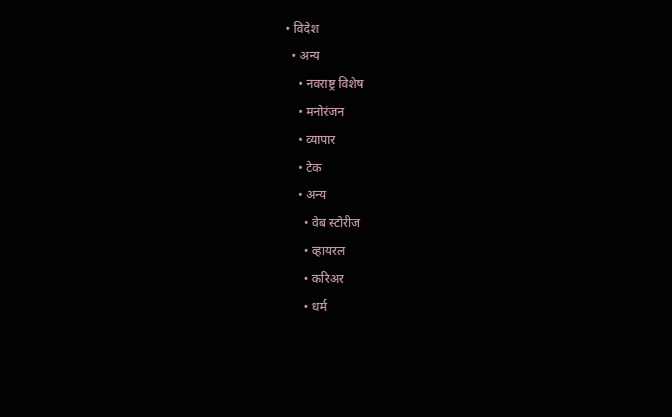• विदेश
  • अन्य
    • नवराष्ट्र विशेष
    • मनोरंजन
    • व्यापार
    • टेक
    • अन्य
      • वेब स्टोरीज
      • व्हायरल
      • करिअर
      • धर्म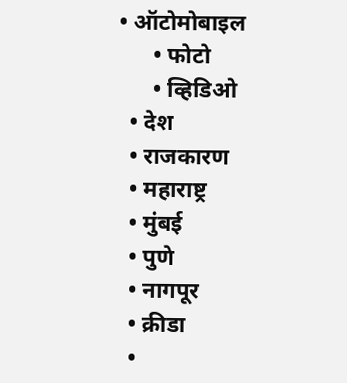• ऑटोमोबाइल
      • फोटो
      • व्हिडिओ
  • देश
  • राजकारण
  • महाराष्ट्र
  • मुंबई
  • पुणे
  • नागपूर
  • क्रीडा
  •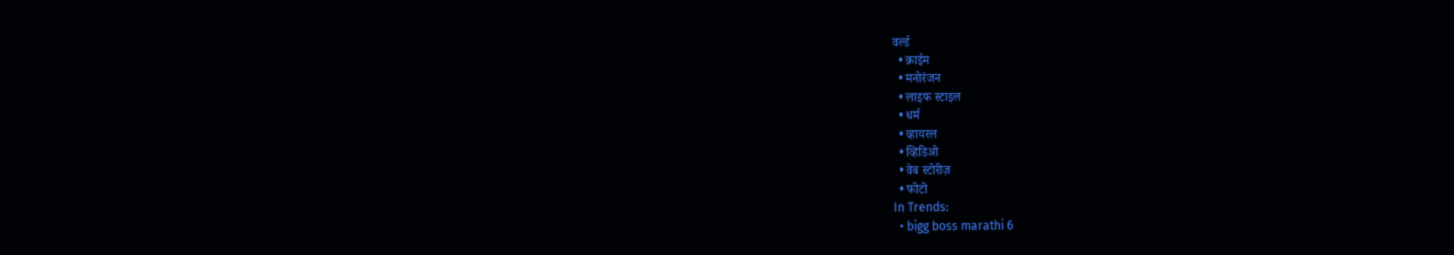वर्ल्ड
  • क्राईम
  • मनोरंजन
  • लाइफ स्टाइल
  • धर्म
  • व्हायरल
  • व्हिडिओ
  • वेब स्टोरीज़
  • फोटो
In Trends:
  • bigg boss marathi 6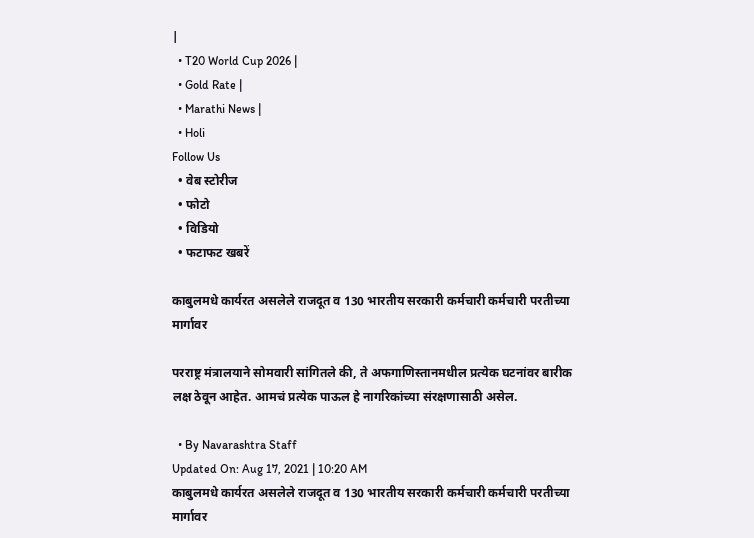|
  • T20 World Cup 2026 |
  • Gold Rate |
  • Marathi News |
  • Holi
Follow Us
  • वेब स्टोरीज
  • फोटो
  • विडियो
  • फटाफट खबरें

काबुलमधे कार्यरत असलेले राजदूत व 130 भारतीय सरकारी कर्मचारी कर्मचारी परतीच्या मार्गावर

परराष्ट्र मंत्रालयाने सोमवारी सांगितले की, ते अफगाणिस्तानमधील प्रत्येक घटनांवर बारीक लक्ष ठेवून आहेत. आमचं प्रत्येक पाऊल हे नागरिकांच्या संरक्षणासाठी असेल.

  • By Navarashtra Staff
Updated On: Aug 17, 2021 | 10:20 AM
काबुलमधे कार्यरत असलेले राजदूत व 130 भारतीय सरकारी कर्मचारी कर्मचारी परतीच्या मार्गावर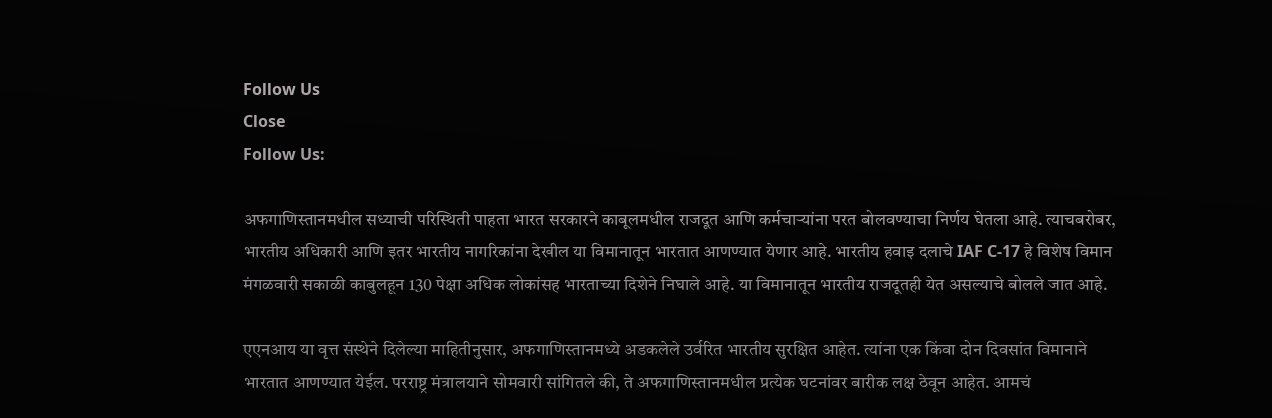Follow Us
Close
Follow Us:

अफगाणिस्तानमधील सध्याची परिस्थिती पाहता भारत सरकारने काबूलमधील राजदूत आणि कर्मचाऱ्यांना परत बोलवण्याचा निर्णय घेतला आहे. त्याचबरोबर, भारतीय अधिकारी आणि इतर भारतीय नागरिकांना देखील या विमानातून भारतात आणण्यात येणार आहे. भारतीय हवाइ दलाचे IAF C-17 हे विशेष विमान मंगळवारी सकाळी काबुलहून 130 पेक्षा अधिक लोकांसह भारताच्या दिशेने निघाले आहे. या विमानातून भारतीय राजदूतही येत असल्याचे बोलले जात आहे.

एएनआय या वृत्त संस्थेने दिलेल्या माहितीनुसार, अफगाणिस्तानमध्ये अडकलेले उर्वरित भारतीय सुरक्षित आहेत. त्यांना एक किंवा दोन दिवसांत विमानाने भारतात आणण्यात येईल. परराष्ट्र मंत्रालयाने सोमवारी सांगितले की, ते अफगाणिस्तानमधील प्रत्येक घटनांवर बारीक लक्ष ठेवून आहेत. आमचं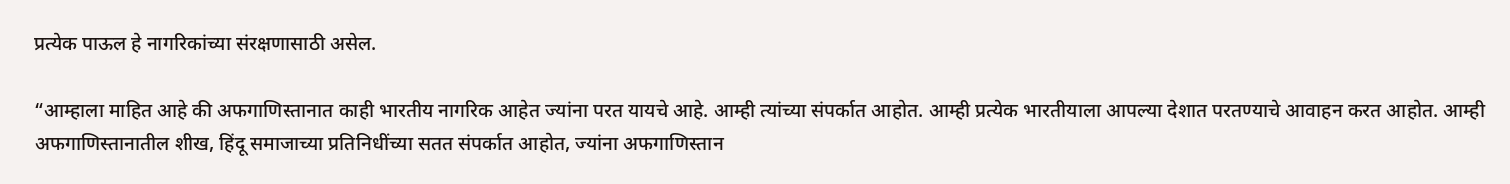प्रत्येक पाऊल हे नागरिकांच्या संरक्षणासाठी असेल.

“आम्हाला माहित आहे की अफगाणिस्तानात काही भारतीय नागरिक आहेत ज्यांना परत यायचे आहे. आम्ही त्यांच्या संपर्कात आहोत. आम्ही प्रत्येक भारतीयाला आपल्या देशात परतण्याचे आवाहन करत आहोत. आम्ही अफगाणिस्तानातील शीख, हिंदू समाजाच्या प्रतिनिधींच्या सतत संपर्कात आहोत, ज्यांना अफगाणिस्तान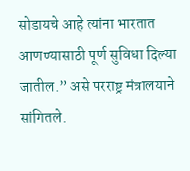सोडायचे आहे त्यांना भारतात आणण्यासाठी पूर्ण सुविधा दिल्या जातील.” असे परराष्ट्र मंत्रालयाने सांगितले.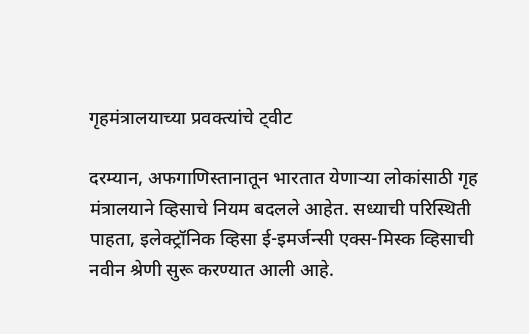गृहमंत्रालयाच्या प्रवक्त्यांचे ट्वीट

दरम्यान, अफगाणिस्तानातून भारतात येणाऱ्या लोकांसाठी गृह मंत्रालयाने व्हिसाचे नियम बदलले आहेत. सध्याची परिस्थिती पाहता, इलेक्ट्रॉनिक व्हिसा ई-इमर्जन्सी एक्स-मिस्क व्हिसाची नवीन श्रेणी सुरू करण्यात आली आहे.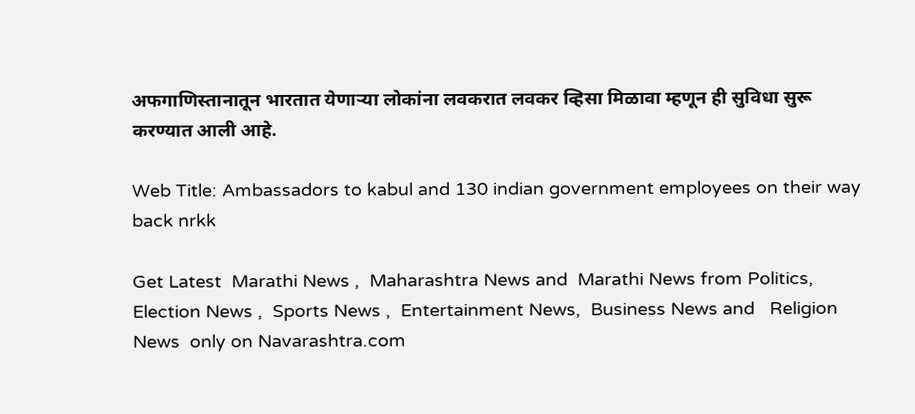अफगाणिस्तानातून भारतात येणाऱ्या लोकांना लवकरात लवकर व्हिसा मिळावा म्हणून ही सुविधा सुरू करण्यात आली आहे.

Web Title: Ambassadors to kabul and 130 indian government employees on their way back nrkk

Get Latest  Marathi News ,  Maharashtra News and  Marathi News from Politics,  Election News ,  Sports News ,  Entertainment News,  Business News and   Religion News  only on Navarashtra.com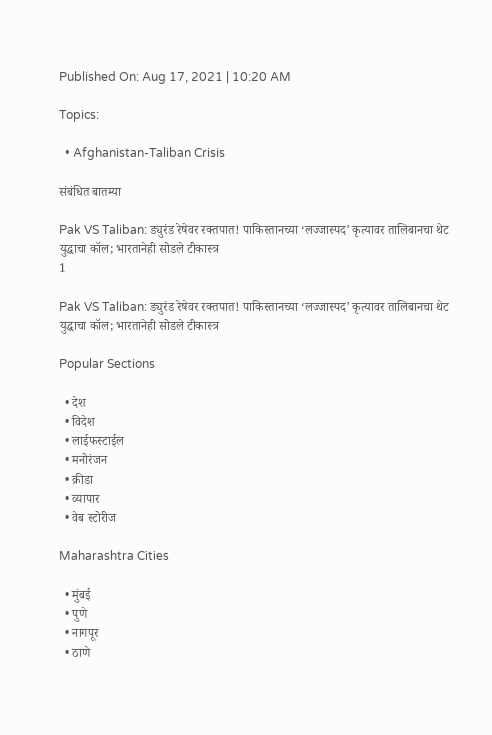Published On: Aug 17, 2021 | 10:20 AM

Topics:

  • Afghanistan-Taliban Crisis

संबंधित बातम्या

Pak VS Taliban: ड्युरंड रेषेवर रक्तपात! पाकिस्तानच्या ‘लज्जास्पद’ कृत्यावर तालिबानचा थेट युद्धाचा कॉल; भारतानेही सोडले टीकास्त्र
1

Pak VS Taliban: ड्युरंड रेषेवर रक्तपात! पाकिस्तानच्या ‘लज्जास्पद’ कृत्यावर तालिबानचा थेट युद्धाचा कॉल; भारतानेही सोडले टीकास्त्र

Popular Sections

  • देश
  • विदेश
  • लाईफस्टाईल
  • मनोरंजन
  • क्रीडा
  • व्यापार
  • वेब स्टोरीज

Maharashtra Cities

  • मुंबई
  • पुणे
  • नागपूर
  • ठाणे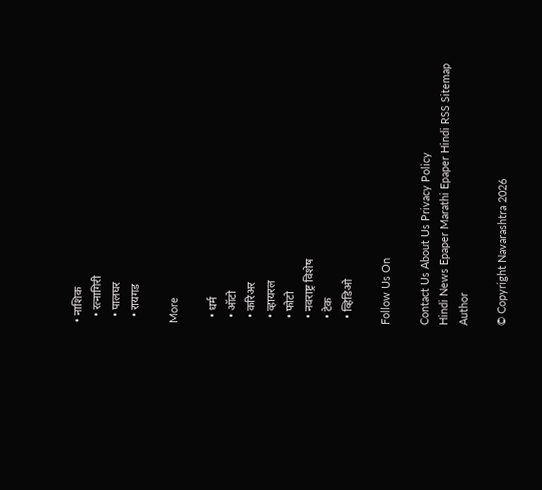• नाशिक
  • रत्नागिरी
  • पालघर
  • रायगड

More

  • धर्म
  • ऑटो
  • करिअर
  • व्हायरल
  • फोटो
  • नवराष्ट्र विशेष
  • टेक
  • व्हिडिओ

Follow Us On

Contact Us About Us Privacy Policy
Hindi News Epaper Marathi Epaper Hindi RSS Sitemap Author

© Copyright Navarashtra 2026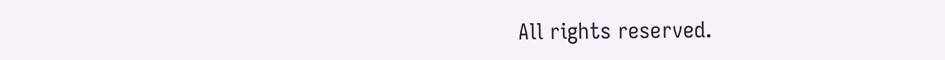All rights reserved.